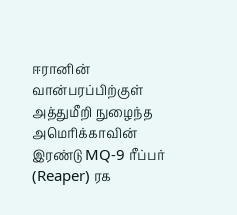ஈரானின் வான்பரப்பிற்குள் அத்துமீறி நுழைந்த அமெரிக்காவின் இரண்டு MQ-9 ரீப்பர் (Reaper) ரக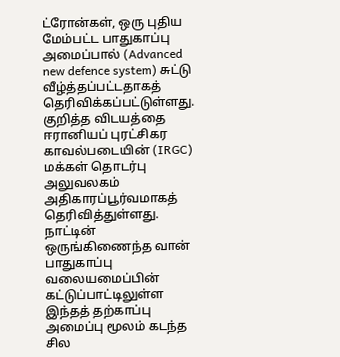ட்ரோன்கள், ஒரு புதிய மேம்பட்ட பாதுகாப்பு அமைப்பால் (Advanced new defence system) சுட்டு வீழ்த்தப்பட்டதாகத் தெரிவிக்கப்பட்டுள்ளது. குறித்த விடயத்தை ஈரானியப் புரட்சிகர காவல்படையின் (IRGC) மக்கள் தொடர்பு அலுவலகம் அதிகாரப்பூர்வமாகத் தெரிவித்துள்ளது. நாட்டின் ஒருங்கிணைந்த வான் பாதுகாப்பு வலையமைப்பின் கட்டுப்பாட்டிலுள்ள இந்தத் தற்காப்பு அமைப்பு மூலம் கடந்த சில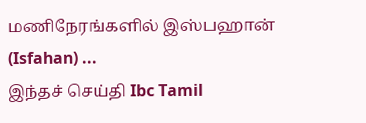மணிநேரங்களில் இஸ்பஹான் (Isfahan) ...
இந்தச் செய்தி Ibc Tamil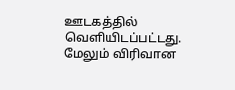ஊடகத்தில் வெளியிடப்பட்டது. மேலும் விரிவான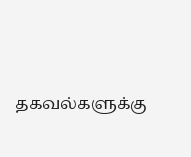தகவல்களுக்கு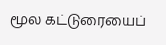மூல கட்டுரையைப்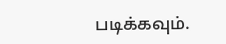படிக்கவும்.